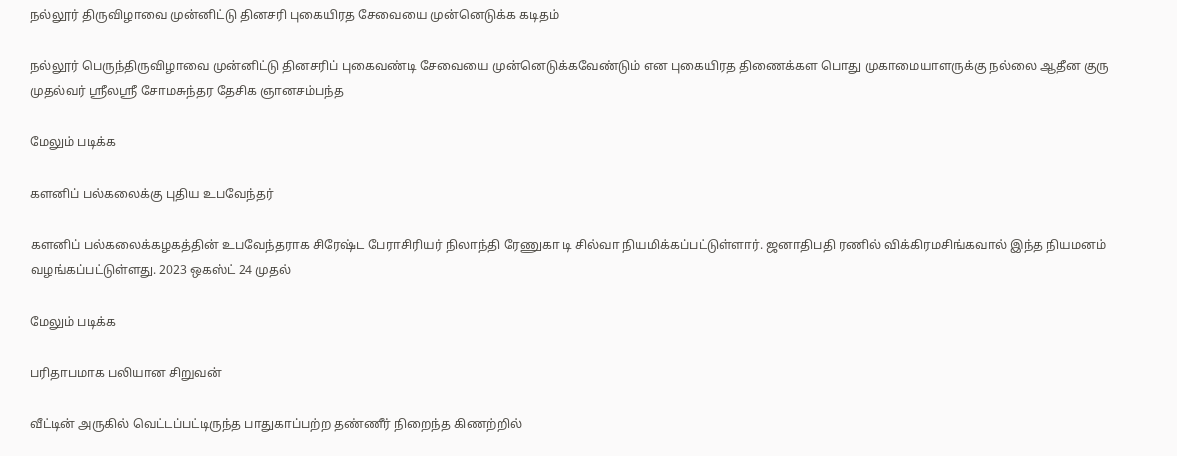நல்லூர் திருவிழாவை முன்னிட்டு தினசரி புகையிரத சேவையை முன்னெடுக்க கடிதம்

நல்லூர் பெருந்திருவிழாவை முன்னிட்டு தினசரிப் புகைவண்டி சேவையை முன்னெடுக்கவேண்டும் என புகையிரத திணைக்கள பொது முகாமையாளருக்கு நல்லை ஆதீன குரு முதல்வர் ஶ்ரீலஶ்ரீ சோமசுந்தர தேசிக ஞானசம்பந்த

மேலும் படிக்க

களனிப் பல்கலைக்கு புதிய உபவேந்தர்

களனிப் பல்கலைக்கழகத்தின் உபவேந்தராக சிரேஷ்ட பேராசிரியர் நிலாந்தி ரேணுகா டி சில்வா நியமிக்கப்பட்டுள்ளார். ஜனாதிபதி ரணில் விக்கிரமசிங்கவால் இந்த நியமனம் வழங்கப்பட்டுள்ளது. 2023 ஒகஸ்ட் 24 முதல்

மேலும் படிக்க

பரிதாபமாக பலியான சிறுவன்

வீட்டின் அருகில் வெட்டப்பட்டிருந்த பாதுகாப்பற்ற தண்ணீர் நிறைந்த கிணற்றில்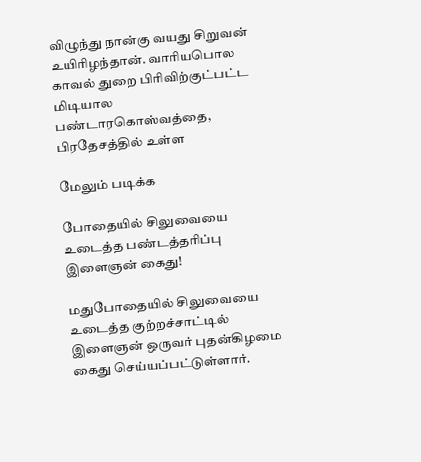விழுந்து நான்கு வயது சிறுவன் உயிரிழந்தான். வாரியபொல காவல் துறை பிரிவிற்குட்பட்ட மிடியால பண்டாரகொஸ்வத்தை,  பிரதேசத்தில் உள்ள

மேலும் படிக்க

போதையில் சிலுவையை உடைத்த பண்டத்தரிப்பு இளைஞன் கைது!

மதுபோதையில் சிலுவையை உடைத்த குற்றச்சாட்டில் இளைஞன் ஒருவர் புதன்கிழமை கைது செய்யப்பட்டுள்ளார்.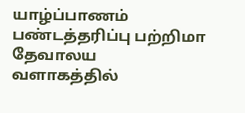யாழ்ப்பாணம் பண்டத்தரிப்பு பற்றிமா தேவாலய வளாகத்தில்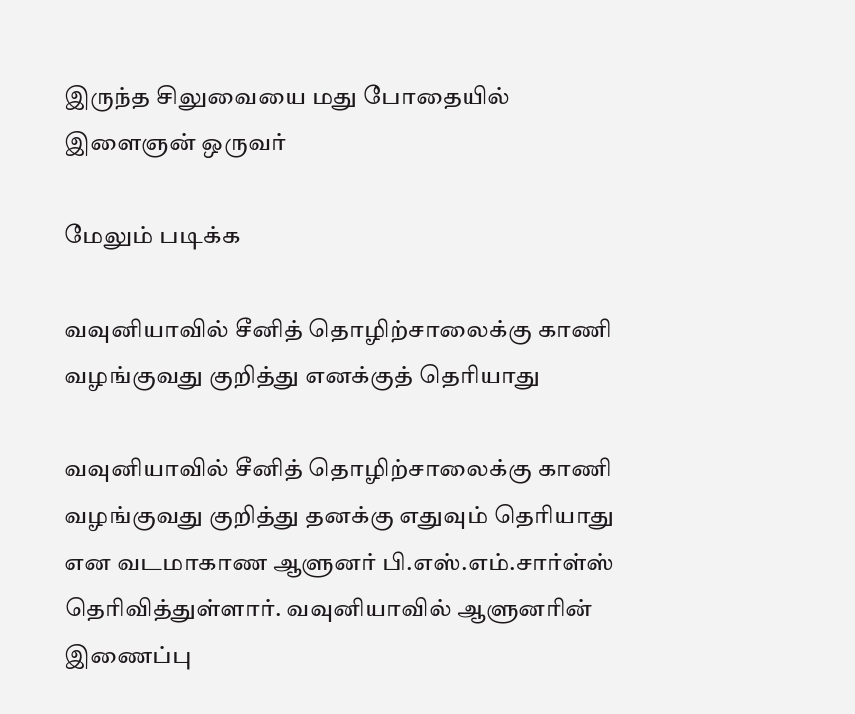இருந்த சிலுவையை மது போதையில் இளைஞன் ஒருவர்

மேலும் படிக்க

வவுனியாவில் சீனித் தொழிற்சாலைக்கு காணி வழங்குவது குறித்து எனக்குத் தெரியாது

வவுனியாவில் சீனித் தொழிற்சாலைக்கு காணி வழங்குவது குறித்து தனக்கு எதுவும் தெரியாது என வடமாகாண ஆளுனர் பி.எஸ்.எம்.சார்ள்ஸ் தெரிவித்துள்ளார். வவுனியாவில் ஆளுனரின் இணைப்பு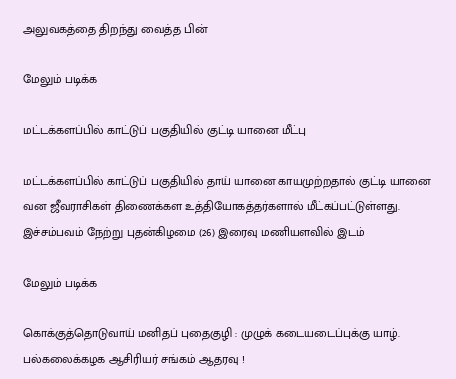அலுவகத்தை திறந்து வைத்த பின்

மேலும் படிக்க

மட்டக்களப்பில் காட்டுப் பகுதியில் குட்டி யானை மீட்பு

மட்டக்களப்பில் காட்டுப் பகுதியில் தாய் யானை காயமுற்றதால் குட்டி யானை வன ஜீவராசிகள் திணைக்கள உத்தியோகத்தர்களால் மீட்கப்பட்டுள்ளது. இச்சம்பவம் நேற்று புதன்கிழமை (26) இரைவு மணியளவில் இடம்

மேலும் படிக்க

கொக்குத்தொடுவாய் மனிதப் புதைகுழி : முழுக் கடையடைப்புக்கு யாழ். பல்கலைக்கழக ஆசிரியர் சங்கம் ஆதரவு !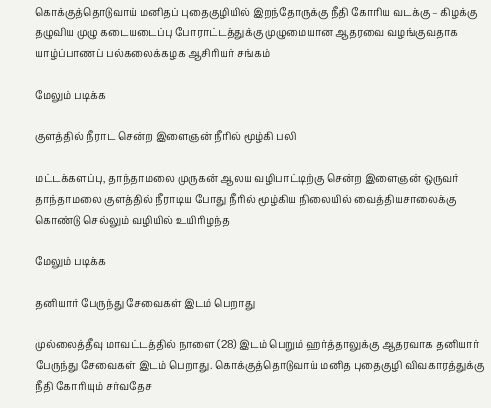கொக்குத்தொடுவாய் மனிதப் புதைகுழியில் இறந்தோருக்கு நீதி கோரிய வடக்கு – கிழக்கு தழுவிய முழு கடையடைப்பு போராட்டத்துக்கு முழுமையான ஆதரவை வழங்குவதாக யாழ்ப்பாணப் பல்கலைக்கழக ஆசிரியர் சங்கம்

மேலும் படிக்க

குளத்தில் நீராட சென்ற இளைஞன் நீரில் மூழ்கி பலி

மட்டக்களப்பு, தாந்தாமலை முருகன் ஆலய வழிபாட்டிற்கு சென்ற இளைஞன் ஒருவர் தாந்தாமலை குளத்தில் நீராடிய போது நீரில் மூழ்கிய நிலையில் வைத்தியசாலைக்கு கொண்டு செல்லும் வழியில் உயிரிழந்த

மேலும் படிக்க

தனியார் பேருந்து சேவைகள் இடம் பெறாது

முல்லைத்தீவு மாவட்டத்தில் நாளை (28) இடம் பெறும் ஹர்த்தாலுக்கு ஆதரவாக தனியார் பேருந்து சேவைகள் இடம் பெறாது. கொக்குத்தொடுவாய் மனித புதைகுழி விவகாரத்துக்கு நீதி கோரியும் சர்வதேச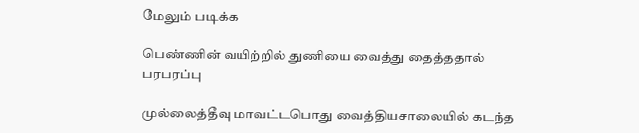மேலும் படிக்க

பெண்ணின் வயிற்றில் துணியை வைத்து தைத்ததால் பரபரப்பு

முல்லைத்தீவு மாவட்டபொது வைத்தியசாலையில் கடந்த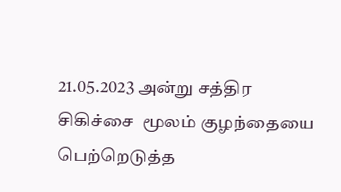21.05.2023 அன்று சத்திர  சிகிச்சை  மூலம் குழந்தையை பெற்றெடுத்த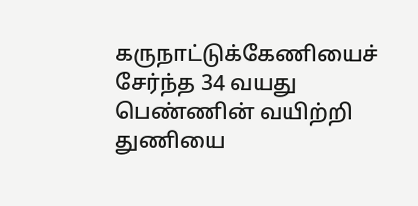கருநாட்டுக்கேணியைச் சேர்ந்த 34 வயது  பெண்ணின் வயிற்றி துணியை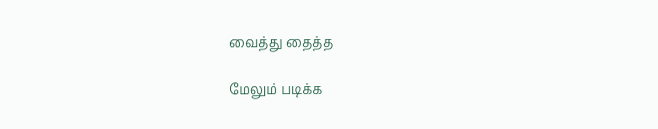வைத்து தைத்த

மேலும் படிக்க